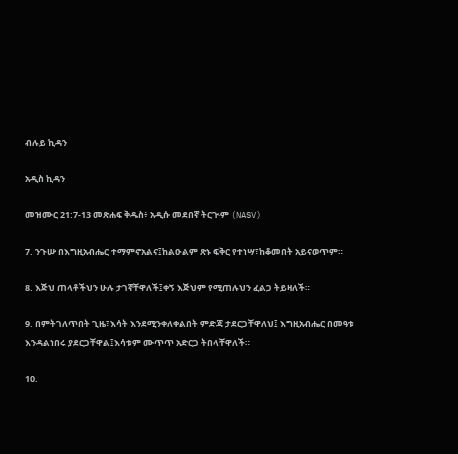ብሉይ ኪዳን

አዲስ ኪዳን

መዝሙር 21:7-13 መጽሐፍ ቅዱስ፥ አዲሱ መደበኛ ትርጒም (NASV)

7. ንጉሡ በእግዚአብሔር ተማምኖአልና፤ከልዑልም ጽኑ ፍቅር የተነሣ፣ከቆመበት አይናወጥም።

8. እጅህ ጠላቶችህን ሁሉ ታገኛቸዋለች፤ቀኝ እጅህም የሚጠሉህን ፈልጋ ትይዛለች።

9. በምትገለጥበት ጊዜ፣እሳት እንደሚንቀለቀልበት ምድጃ ታደርጋቸዋለህ፤ እግዚአብሔር በመዓቱ እንዳልነበሩ ያደርጋቸዋል፤እሳቱም ሙጥጥ አድርጋ ትበላቸዋለች።

10.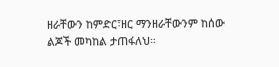ዘራቸውን ከምድር፣ዘር ማንዘራቸውንም ከሰው ልጆች መካከል ታጠፋለህ።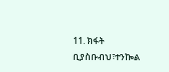11. ክፋት ቢያስቡብህ፣ተንኰል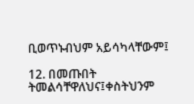ቢወጥኑብህም አይሳካላቸውም፤

12. በመጡበት ትመልሳቸዋለህና፤ቀስትህንም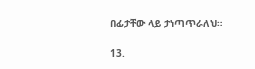በፊታቸው ላይ ታነጣጥራለህ።

13.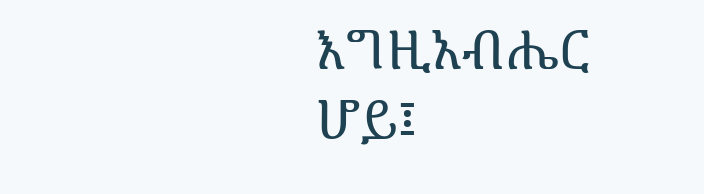እግዚአብሔር ሆይ፤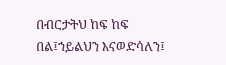በብርታትህ ከፍ ከፍ በል፤ኀይልህን እናወድሳለን፤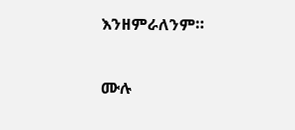እንዘምራለንም።

ሙሉ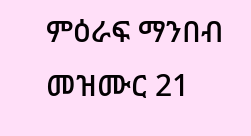ምዕራፍ ማንበብ መዝሙር 21